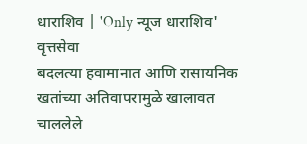धाराशिव | 'Only न्यूज धाराशिव' वृत्तसेवा
बदलत्या हवामानात आणि रासायनिक खतांच्या अतिवापरामुळे खालावत चाललेले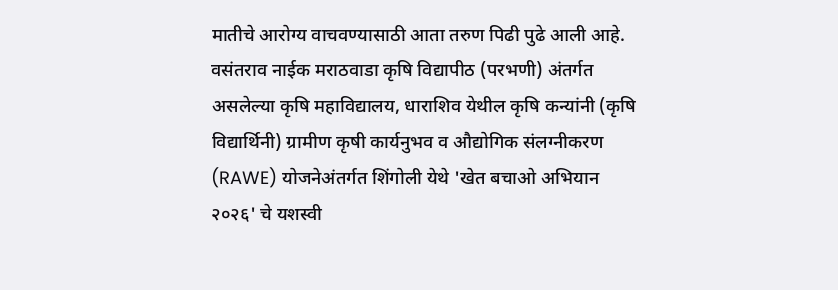मातीचे आरोग्य वाचवण्यासाठी आता तरुण पिढी पुढे आली आहे. वसंतराव नाईक मराठवाडा कृषि विद्यापीठ (परभणी) अंतर्गत असलेल्या कृषि महाविद्यालय, धाराशिव येथील कृषि कन्यांनी (कृषि विद्यार्थिनी) ग्रामीण कृषी कार्यनुभव व औद्योगिक संलग्नीकरण (RAWE) योजनेअंतर्गत शिंगोली येथे 'खेत बचाओ अभियान २०२६' चे यशस्वी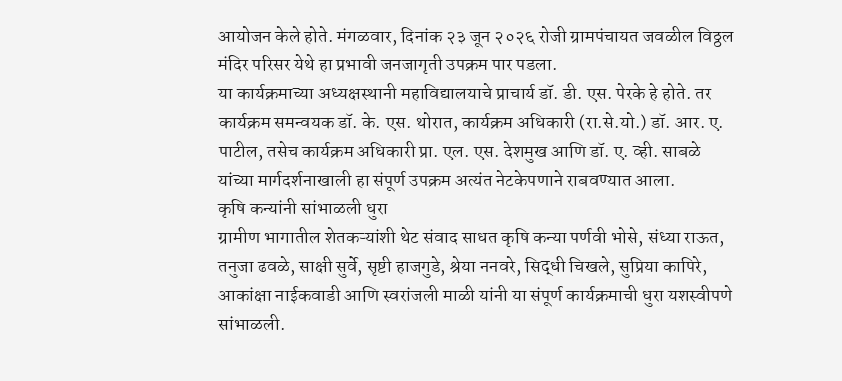आयोजन केले होते. मंगळवार, दिनांक २३ जून २०२६ रोजी ग्रामपंचायत जवळील विठ्ठल मंदिर परिसर येथे हा प्रभावी जनजागृती उपक्रम पार पडला.
या कार्यक्रमाच्या अध्यक्षस्थानी महाविद्यालयाचे प्राचार्य डॉ. डी. एस. पेरके हे होते. तर कार्यक्रम समन्वयक डॉ. के. एस. थोरात, कार्यक्रम अधिकारी (रा.से.यो.) डॉ. आर. ए. पाटील, तसेच कार्यक्रम अधिकारी प्रा. एल. एस. देशमुख आणि डॉ. ए. व्ही. साबळे यांच्या मार्गदर्शनाखाली हा संपूर्ण उपक्रम अत्यंत नेटकेपणाने राबवण्यात आला.
कृषि कन्यांनी सांभाळली धुरा
ग्रामीण भागातील शेतकऱ्यांशी थेट संवाद साधत कृषि कन्या पर्णवी भोसे, संध्या राऊत, तनुजा ढवळे, साक्षी सुर्वे, सृष्टी हाजगुडे, श्रेया ननवरे, सिद्धी चिखले, सुप्रिया कापिरे, आकांक्षा नाईकवाडी आणि स्वरांजली माळी यांनी या संपूर्ण कार्यक्रमाची धुरा यशस्वीपणे सांभाळली.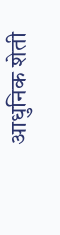आधुनिक शेती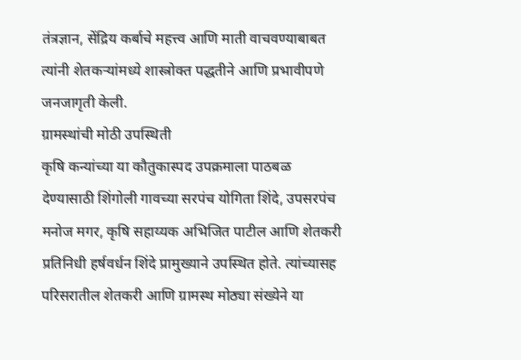तंत्रज्ञान, सेंद्रिय कर्बाचे महत्त्व आणि माती वाचवण्याबाबत त्यांनी शेतकऱ्यांमध्ये शास्त्रोक्त पद्धतीने आणि प्रभावीपणे जनजागृती केली.
ग्रामस्थांची मोठी उपस्थिती
कृषि कन्यांच्या या कौतुकास्पद उपक्रमाला पाठबळ देण्यासाठी शिंगोली गावच्या सरपंच योगिता शिंदे, उपसरपंच मनोज मगर, कृषि सहाय्यक अभिजित पाटील आणि शेतकरी प्रतिनिधी हर्षवर्धन शिंदे प्रामुख्याने उपस्थित होते. त्यांच्यासह परिसरातील शेतकरी आणि ग्रामस्थ मोठ्या संख्येने या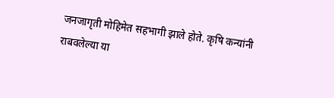जनजागृती मोहिमेत सहभागी झाले होते. कृषि कन्यांनी राबवलेल्या या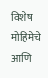विशेष मोहिमेचे आणि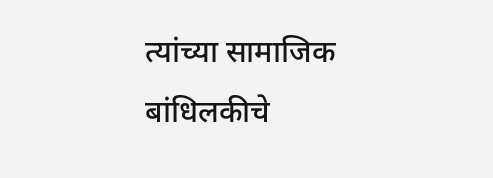त्यांच्या सामाजिक बांधिलकीचे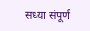सध्या संपूर्ण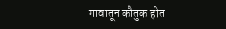गावातून कौतुक होत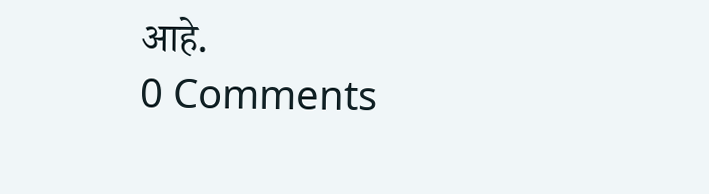आहे.
0 Comments